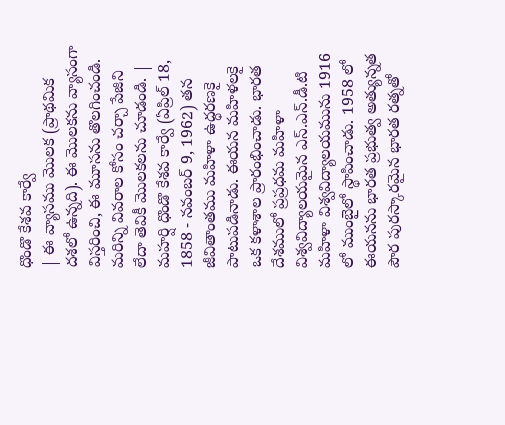ధొండొ కేశవ కార్వే
| ఈ వ్యాసము మొలక (ప్రాథమిక దశలో ఉన్నది). ఈ మొలకను వ్యాసంగా విస్తరించి, ఈ మూసను తొలగించండి. మరిన్ని వివరాల కోసం చర్చా పేజిని లేదా తెవికీ మొలకలను చూడండి. |
మహర్షి ధొండొ కేశవ కార్వే (ఏప్రిల్ 18, 1858 - నవంబర్ 9, 1962) తన జీవితాంతము మహిళా ఉద్ధరణకై పాటుపడినాడు. ఈయన మహిళలకై ఒక కళాశాల ప్రారంభించాడు. భారత దేశములో ప్రప్రధమ మహిళా విశ్వవిద్యాలయమైన ఎస్.ఎన్.డీ.టి మహిళా విశ్వవిద్యాలయమును 1916 లో ముంబైలో స్థాపించాడు. 1958 లో ఈయనను భారత ప్రభుత్వ అత్యున్నత పౌర పురస్కారమైన భారత రత్నతో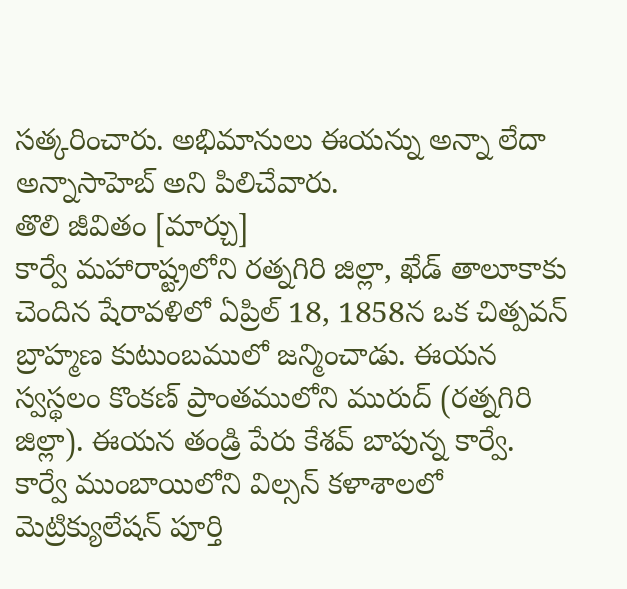సత్కరించారు. అభిమానులు ఈయన్ను అన్నా లేదా అన్నాసాహెబ్ అని పిలిచేవారు.
తొలి జీవితం [మార్చు]
కార్వే మహారాష్ట్రలోని రత్నగిరి జిల్లా, ఖేడ్ తాలూకాకు చెందిన షేరావళిలో ఏప్రిల్ 18, 1858న ఒక చిత్పవన్ బ్రాహ్మణ కుటుంబములో జన్మించాడు. ఈయన స్వస్థలం కొంకణ్ ప్రాంతములోని మురుద్ (రత్నగిరి జిల్లా). ఈయన తండ్రి పేరు కేశవ్ బాపున్న కార్వే.
కార్వే ముంబాయిలోని విల్సన్ కళాశాలలో మెట్రిక్యులేషన్ పూర్తి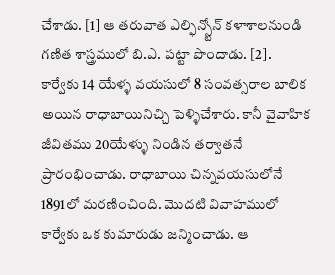చేశాడు. [1] ఆ తరువాత ఎల్ఫిన్స్టోన్ కళాశాలనుండి గణిత శాస్త్రములో బి.ఎ. పట్టా పొందాడు. [2].
కార్వేకు 14 యేళ్ళ వయసులో 8 సంవత్సరాల బాలిక అయిన రాధాబాయినిచ్చి పెళ్ళిచేశారు. కానీ వైవాహిక జీవితము 20యేళ్ళు నిండిన తర్వాతనే ప్రారంభించాడు. రాధాబాయి చిన్నవయసులోనే 1891లో మరణించింది. మొదటి వివాహములో కార్వేకు ఒక కుమారుడు జన్మించాడు. ఆ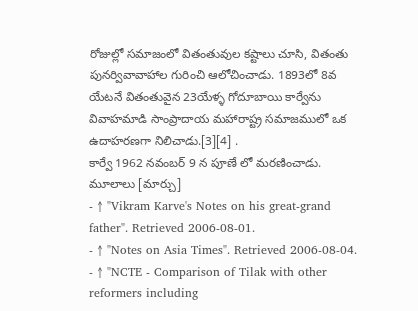రోజుల్లో సమాజంలో వితంతువుల కష్టాలు చూసి, వితంతు పునర్వివావాహాల గురించి ఆలోచించాడు. 1893లో 8వ యేటనే వితంతువైన 23యేళ్ళ గోదూబాయి కార్వేను వివాహమాడి సాంప్రాదాయ మహారాష్ట్ర సమాజములో ఒక ఉదాహరణగా నిలిచాడు.[3][4] .
కార్వే 1962 నవంబర్ 9 న పూణే లో మరణించాడు.
మూలాలు [మార్చు]
- ↑ "Vikram Karve's Notes on his great-grand father". Retrieved 2006-08-01.
- ↑ "Notes on Asia Times". Retrieved 2006-08-04.
- ↑ "NCTE - Comparison of Tilak with other reformers including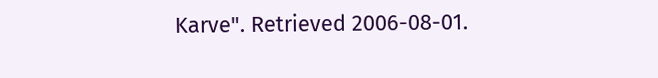Karve". Retrieved 2006-08-01.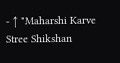- ↑ "Maharshi Karve Stree Shikshan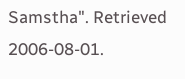Samstha". Retrieved 2006-08-01.